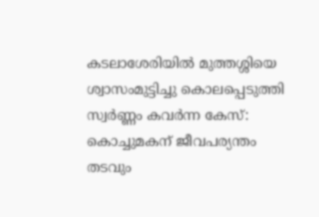കടലാശേരിയിൽ മുത്തശ്ശിയെ ശ്വാസംമുട്ടിച്ചു കൊലപ്പെടുത്തി സ്വർണ്ണം കവർന്ന കേസ്: കൊച്ചുമകന് ജീവപര്യന്തം തടവും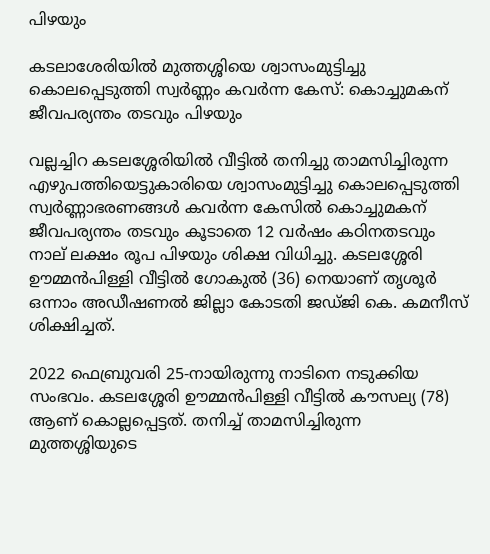പിഴയും

കടലാശേരിയിൽ മുത്തശ്ശിയെ ശ്വാസംമുട്ടിച്ചു കൊലപ്പെടുത്തി സ്വർണ്ണം കവർന്ന കേസ്: കൊച്ചുമകന് ജീവപര്യന്തം തടവും പിഴയും

വല്ലച്ചിറ കടലശ്ശേരിയിൽ വീട്ടിൽ തനിച്ചു താമസിച്ചിരുന്ന എഴുപത്തിയെട്ടുകാരിയെ ശ്വാസംമുട്ടിച്ചു കൊലപ്പെടുത്തി സ്വർണ്ണാഭരണങ്ങൾ കവർന്ന കേസിൽ കൊച്ചുമകന് ജീവപര്യന്തം തടവും കൂടാതെ 12 വർഷം കഠിനതടവും നാല് ലക്ഷം രൂപ പിഴയും ശിക്ഷ വിധിച്ചു. കടലശ്ശേരി ഊമ്മൻപിള്ളി വീട്ടിൽ ഗോകുൽ (36) നെയാണ് തൃശൂർ ഒന്നാം അഡീഷണൽ ജില്ലാ കോടതി ജഡ്ജി കെ. കമനീസ് ശിക്ഷിച്ചത്.

2022 ഫെബ്രുവരി 25-നായിരുന്നു നാടിനെ നടുക്കിയ സംഭവം. കടലശ്ശേരി ഊമ്മൻപിള്ളി വീട്ടിൽ കൗസല്യ (78) ആണ് കൊല്ലപ്പെട്ടത്. തനിച്ച് താമസിച്ചിരുന്ന മുത്തശ്ശിയുടെ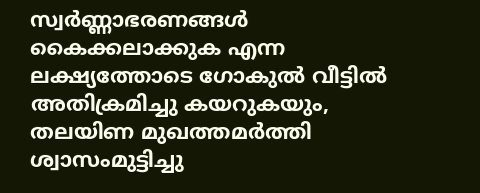സ്വർണ്ണാഭരണങ്ങൾ കൈക്കലാക്കുക എന്ന ലക്ഷ്യത്തോടെ ഗോകുൽ വീട്ടിൽ അതിക്രമിച്ചു കയറുകയും, തലയിണ മുഖത്തമർത്തി ശ്വാസംമുട്ടിച്ചു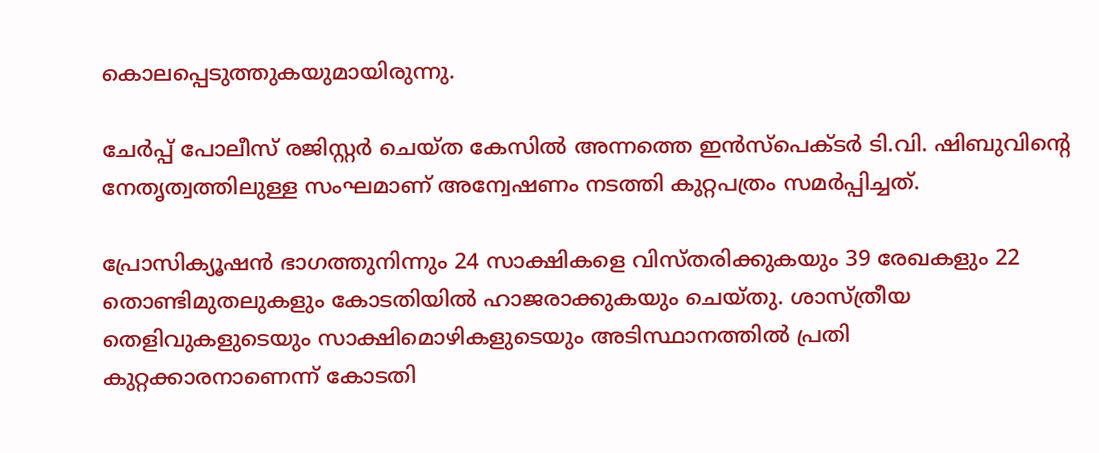കൊലപ്പെടുത്തുകയുമായിരുന്നു.

ചേർപ്പ് പോലീസ് രജിസ്റ്റർ ചെയ്ത കേസിൽ അന്നത്തെ ഇൻസ്‌പെക്ടർ ടി.വി. ഷിബുവിന്റെ നേതൃത്വത്തിലുള്ള സംഘമാണ് അന്വേഷണം നടത്തി കുറ്റപത്രം സമർപ്പിച്ചത്.

പ്രോസിക്യൂഷൻ ഭാഗത്തുനിന്നും 24 സാക്ഷികളെ വിസ്തരിക്കുകയും 39 രേഖകളും 22 തൊണ്ടിമുതലുകളും കോടതിയിൽ ഹാജരാക്കുകയും ചെയ്തു. ശാസ്ത്രീയ തെളിവുകളുടെയും സാക്ഷിമൊഴികളുടെയും അടിസ്ഥാനത്തിൽ പ്രതി കുറ്റക്കാരനാണെന്ന് കോടതി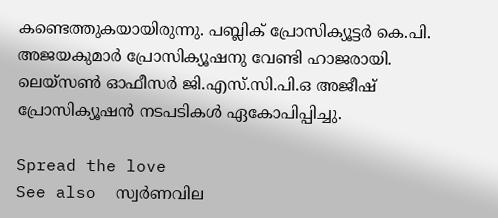കണ്ടെത്തുകയായിരുന്നു. പബ്ലിക് പ്രോസിക്യൂട്ടർ കെ.പി. അജയകുമാർ പ്രോസിക്യൂഷനു വേണ്ടി ഹാജരായി. ലെയ്‌സൺ ഓഫീസർ ജി.എസ്.സി.പി.ഒ അജീഷ് പ്രോസിക്യൂഷൻ നടപടികൾ ഏകോപിപ്പിച്ചു.

Spread the love
See also  സ്വര്‍ണവില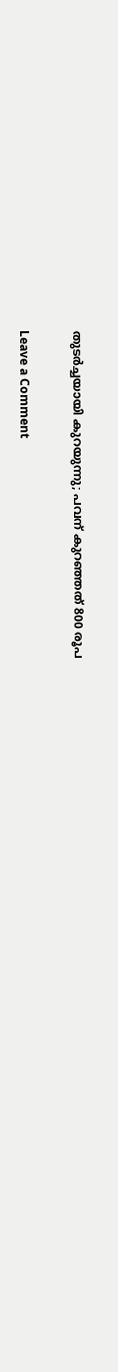തുടര്‍ച്ചയായി കുറയുന്നു; പവന് കുറഞ്ഞത് 800 രൂപ

Leave a Comment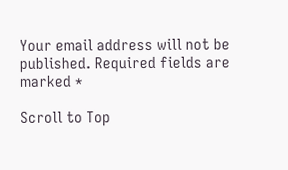Your email address will not be published. Required fields are marked *

Scroll to Top